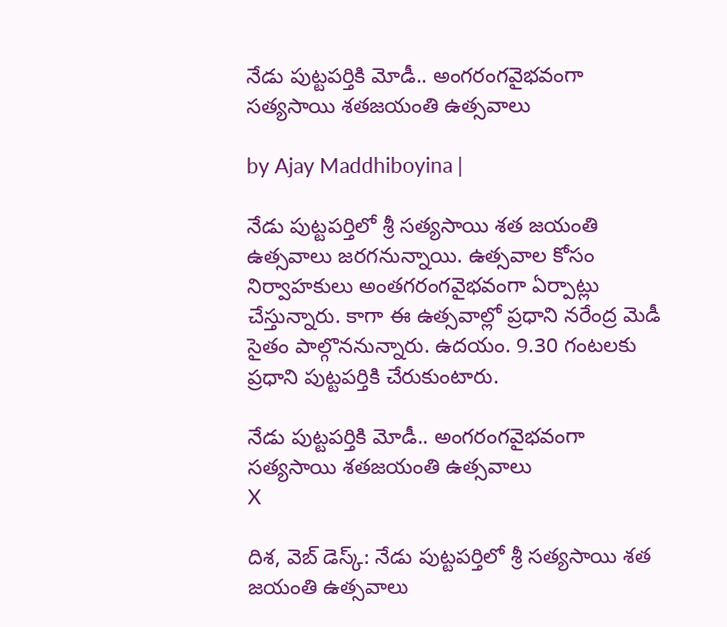నేడు పుట్టపర్తికి మోడీ.. అంగరంగవైభవంగా సత్యసాయి శతజయంతి ఉత్సవాలు

by Ajay Maddhiboyina |

నేడు పుట్టపర్తిలో శ్రీ సత్యసాయి శత జయంతి ఉత్సవాలు జరగనున్నాయి. ఉత్సవాల కోసం నిర్వాహకులు అంతగరంగవైభవంగా ఏర్పాట్లు చేస్తున్నారు. కాగా ఈ ఉత్సవాల్లో ప్రధాని నరేంద్ర మెడీ సైతం పాల్గొననున్నారు. ఉదయం. 9.30 గంటలకు ప్రధాని పుట్టపర్తికి చేరుకుంటారు.

నేడు పుట్టపర్తికి మోడీ.. అంగరంగవైభవంగా సత్యసాయి శతజయంతి ఉత్సవాలు
X

దిశ, వెబ్ డెస్క్: నేడు పుట్టపర్తిలో శ్రీ సత్యసాయి శత జయంతి ఉత్సవాలు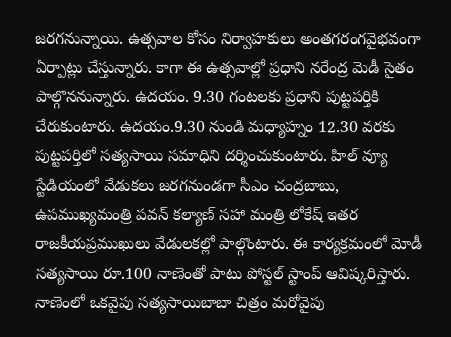జరగనున్నాయి. ఉత్సవాల కోసం నిర్వాహకులు అంతగరంగవైభవంగా ఏర్పాట్లు చేస్తున్నారు. కాగా ఈ ఉత్సవాల్లో ప్రధాని నరేంద్ర మెడీ సైతం పాల్గొననున్నారు. ఉదయం. 9.30 గంటలకు ప్రధాని పుట్టపర్తికి చేరుకుంటారు. ఉదయం.9.30 నుండి మధ్యాహ్నం 12.30 వరకు పుట్టపర్తిలో సత్యసాయి సమాధిని దర్శించుకుంటారు. హిల్ వ్యూ స్టేడియంలో వేడుకలు జరగనుండగా సీఎం చంద్రబాబు, ఉపముఖ్యమంత్రి పవన్ కల్యాణ్ సహా మంత్రి లోకేష్ ఇతర రాజకీయప్రముఖులు వేడులకల్లో పాల్గొంటారు. ఈ కార్యక్రమంలో మోడీ సత్యసాయి రూ.100 నాణెంతో పాటు పోస్టల్ స్టాంప్ ఆవిష్కరిస్తారు. నాణెంలో ఒకవైపు సత్యసాయిబాబా చిత్రం మరోవైపు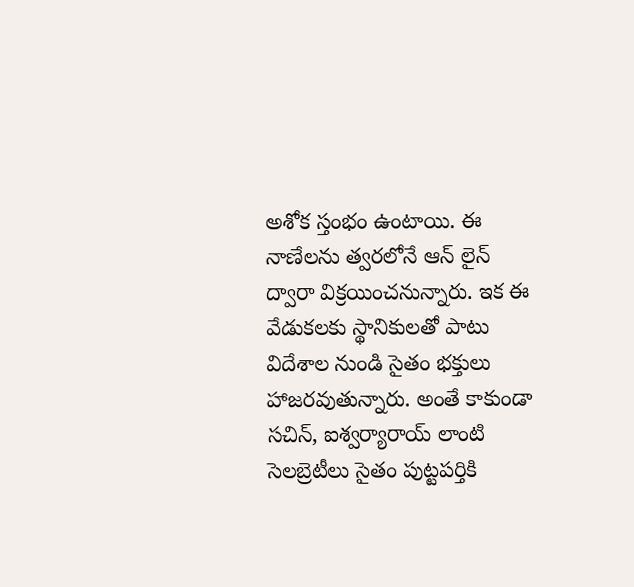అశోక స్తంభం ఉంటాయి. ఈ నాణేలను త్వరలోనే ఆన్ లైన్ ద్వారా విక్రయించనున్నారు. ఇక ఈ వేడుకలకు స్థానికులతో పాటు విదేశాల నుండి సైతం భక్తులు హాజరవుతున్నారు. అంతే కాకుండా సచిన్, ఐశ్వర్యారాయ్ లాంటి సెలబ్రెటీలు సైతం పుట్టపర్తికి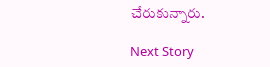చేరుకున్నారు.

Next Story